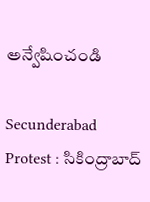అన్వేషించండి

Secunderabad Protest : సికింద్రాబాద్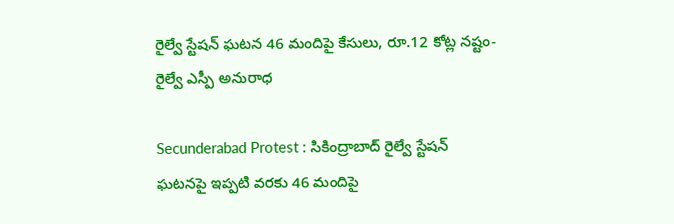రైల్వే స్టేషన్ ఘటన 46 మందిపై కేసులు, రూ.12 కోట్ల నష్టం- రైల్వే ఎస్పీ అనురాధ

Secunderabad Protest : సికింద్రాబాద్ రైల్వే స్టేషన్ ఘటనపై ఇప్పటి వరకు 46 మందిపై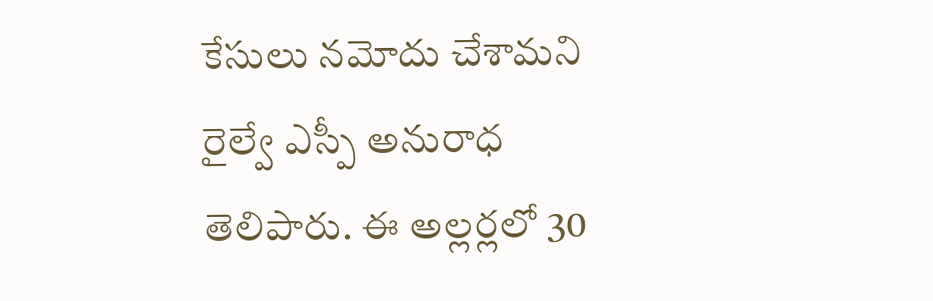కేసులు నమోదు చేశామని రైల్వే ఎస్పీ అనురాధ తెలిపారు. ఈ అల్లర్లలో 30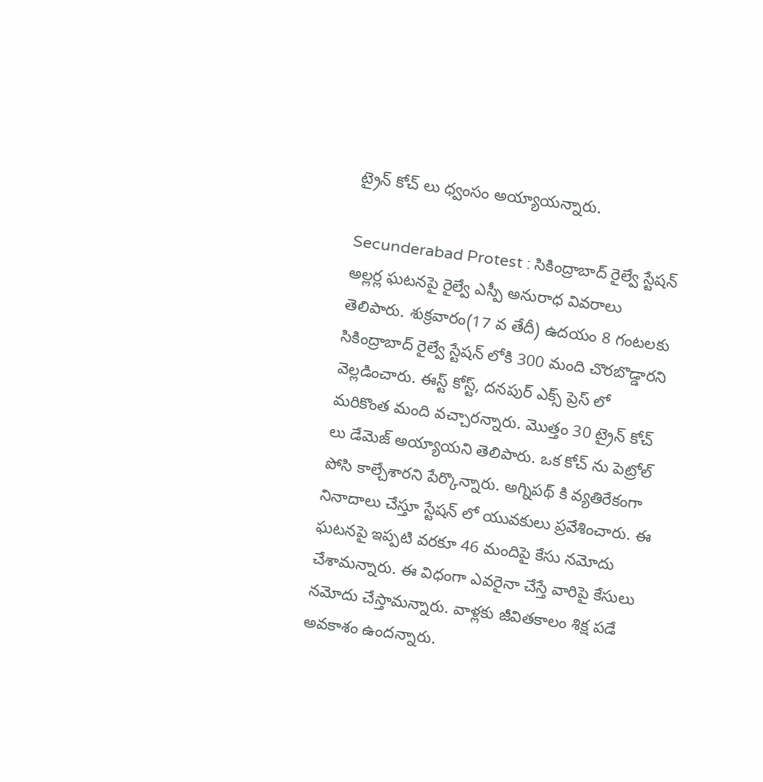ట్రైన్ కోచ్ లు ధ్వంసం అయ్యాయన్నారు.

Secunderabad Protest : సికింద్రాబాద్ రైల్వే స్టేషన్ అల్లర్ల ఘటనపై రైల్వే ఎస్పీ అనురాధ వివరాలు తెలిపారు. శుక్రవారం(17 వ తేదీ) ఉదయం 8 గంటలకు సికింద్రాబాద్ రైల్వే స్టేషన్ లోకి 300 మంది చొరబొడ్డారని వెల్లడించారు. ఈస్ట్ కోస్ట్, దనపుర్ ఎక్స్ ప్రెస్ లో మరికొంత మంది వచ్చారన్నారు. మొత్తం 30 ట్రైన్ కోచ్ లు డేమెజ్ అయ్యాయని తెలిపారు. ఒక కోచ్ ను పెట్రోల్ పోసి కాల్చేశారని పేర్కొన్నారు. అగ్నిపథ్ కి వ్యతిరేకంగా నినాదాలు చేస్తూ స్టేషన్ లో యువకులు ప్రవేశించారు. ఈ ఘటనపై ఇప్పటి వరకూ 46 మందిపై కేసు నమోదు చేశామన్నారు. ఈ విధంగా ఎవరైనా చేస్తే వారిపై కేసులు నమోదు చేస్తామన్నారు. వాళ్లకు జీవితకాలం శిక్ష పడే అవకాశం ఉందన్నారు.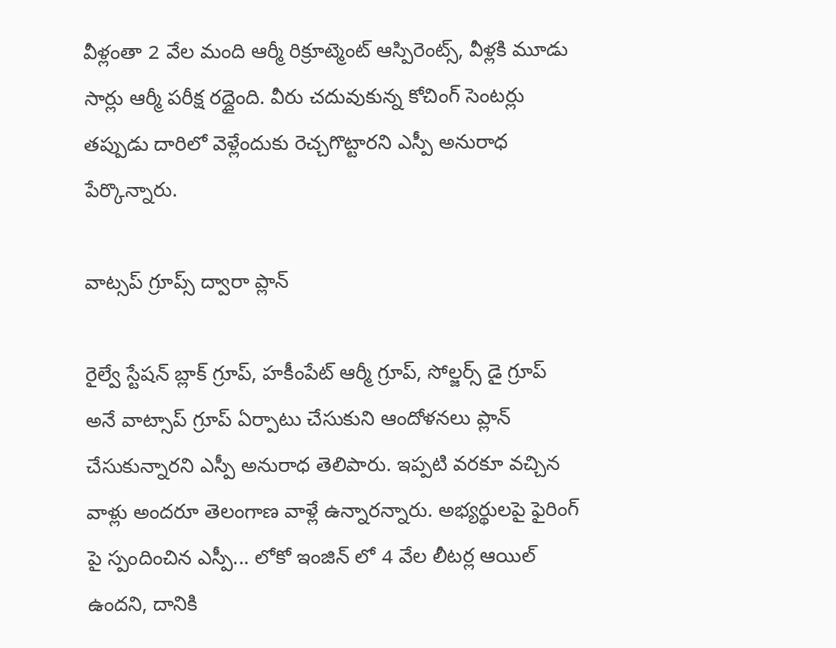వీళ్లంతా 2 వేల మంది ఆర్మీ రిక్రూట్మెంట్ ఆస్పిరెంట్స్, వీళ్లకి మూడు సార్లు ఆర్మీ పరీక్ష రద్దైంది. వీరు చదువుకున్న కోచింగ్ సెంటర్లు తప్పుడు దారిలో వెళ్లేందుకు రెచ్చగొట్టారని ఎస్పీ అనురాధ పేర్కొన్నారు.

వాట్సప్ గ్రూప్స్ ద్వారా ప్లాన్

రైల్వే స్టేషన్ బ్లాక్ గ్రూప్, హకీంపేట్ ఆర్మీ గ్రూప్, సోల్జర్స్ డై గ్రూప్ అనే వాట్సాప్ గ్రూప్ ఏర్పాటు చేసుకుని ఆందోళనలు ప్లాన్ చేసుకున్నారని ఎస్పీ అనురాధ తెలిపారు. ఇప్పటి వరకూ వచ్చిన వాళ్లు అందరూ తెలంగాణ వాళ్లే ఉన్నారన్నారు. అభ్యర్థులపై ఫైరింగ్ పై స్పందించిన ఎస్పీ... లోకో ఇంజిన్ లో 4 వేల లీటర్ల ఆయిల్ ఉందని, దానికి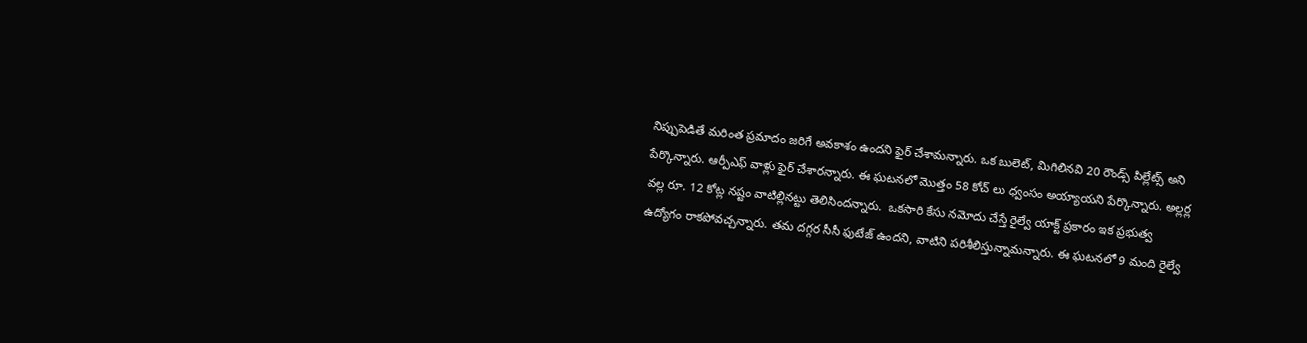నిప్పుపెడితే మరింత ప్రమాదం జరిగే అవకాశం ఉందని ఫైర్ చేశామన్నారు. ఒక బులెట్, మిగిలినవి 20 రౌండ్స్ పిల్లేట్స్ అని పేర్కొన్నారు. ఆర్పీఎఫ్ వాళ్లు ఫైర్ చేశారన్నారు. ఈ ఘటనలో మొత్తం 58 కోచ్ లు ధ్వంసం అయ్యాయని పేర్కొన్నారు. అల్లర్ల వల్ల రూ. 12 కోట్ల నష్టం వాటిల్లినట్టు తెలిసిందన్నారు.  ఒకసారి కేసు నమోదు చేస్తే రైల్వే యాక్ట్ ప్రకారం ఇక ప్రభుత్వ ఉద్యోగం రాకపోవచ్చన్నారు. తమ దగ్గర సీసీ ఫుటేజ్ ఉందని, వాటిని పరిశీలిస్తున్నామన్నారు. ఈ ఘటనలో 9 మంది రైల్వే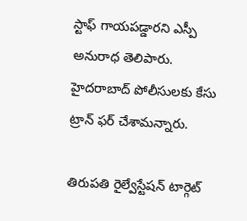స్టాఫ్ గాయపడ్డారని ఎస్పీ అనురాధ తెలిపారు. హైదరాబాద్ పోలీసులకు కేసు ట్రాన్ ఫర్ చేశామన్నారు.

తిరుపతి రైల్వేస్టేషన్ టార్గెట్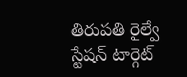తిరుపతి రైల్వే స్టేషన్ టార్గెట్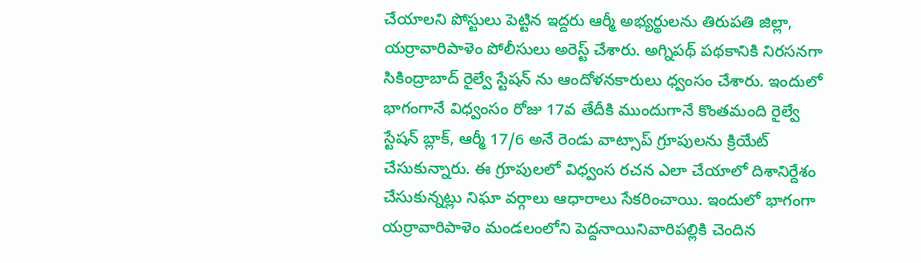చేయాలని పోస్టులు పెట్టిన ఇద్దరు ఆర్మీ అభ్యర్థులను తిరుపతి జిల్లా, యర్రావారిపాళెం పోలీసులు అరెస్ట్ చేశారు. అగ్నిపథ్ పథకానికి నిరసనగా సికింద్రాబాద్ రైల్వే స్టేషన్ ను ఆందోళనకారులు ధ్వంసం చేశారు. ఇందులో భాగంగానే విధ్వంసం రోజు 17వ తేదీకి ముందుగానే కొంతమంది రైల్వే స్టేషన్ బ్లాక్, ఆర్మీ 17/6 అనే రెండు వాట్సాప్ గ్రూపులను క్రియేట్ చేసుకున్నారు. ఈ గ్రూపులలో విధ్వంస రచన ఎలా చేయాలో దిశానిర్దేశం చేసుకున్నట్లు నిఘా వర్గాలు ఆధారాలు సేకరించాయి. ఇందులో భాగంగా యర్రావారిపాళెం మండలంలోని పెద్దనాయినివారిపల్లికి చెందిన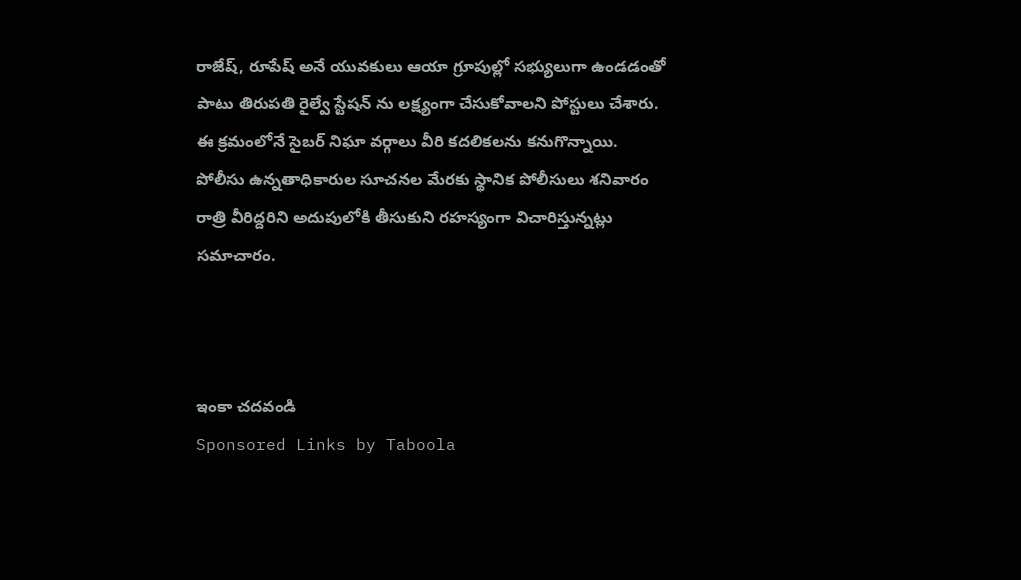రాజేష్, రూపేష్ అనే యువకులు ఆయా గ్రూపుల్లో సభ్యులుగా ఉండడంతో పాటు తిరుపతి రైల్వే స్టేషన్ ను లక్ష్యంగా చేసుకోవాలని పోస్టులు చేశారు. ఈ క్రమంలోనే సైబర్ నిఘా వర్గాలు వీరి కదలికలను కనుగొన్నాయి.  పోలీసు ఉన్నతాధికారుల సూచనల మేరకు స్థానిక పోలీసులు శనివారం రాత్రి వీరిద్దరిని అదుపులోకి తీసుకుని రహస్యంగా విచారిస్తున్నట్లు సమాచారం.



ఇంకా చదవండి
Sponsored Links by Taboola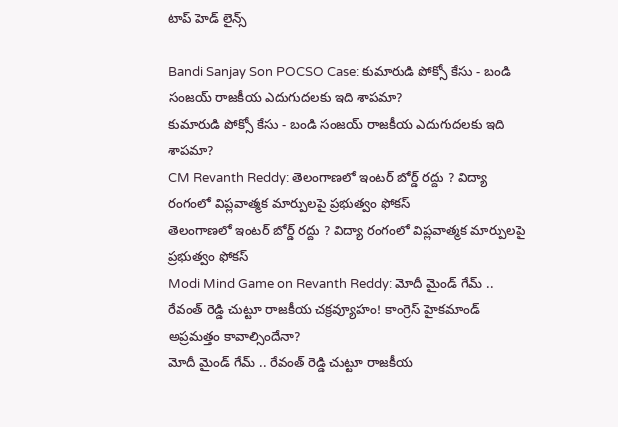టాప్ హెడ్ లైన్స్

Bandi Sanjay Son POCSO Case: కుమారుడి పోక్సో కేసు - బండి సంజయ్ రాజకీయ ఎదుగుదలకు ఇది శాపమా?
కుమారుడి పోక్సో కేసు - బండి సంజయ్ రాజకీయ ఎదుగుదలకు ఇది శాపమా?
CM Revanth Reddy: తెలంగాణలో ఇంటర్ బోర్డ్ రద్దు ? విద్యా రంగంలో విప్లవాత్మక మార్పులపై ప్రభుత్వం ఫోకస్
తెలంగాణలో ఇంటర్ బోర్డ్ రద్దు ? విద్యా రంగంలో విప్లవాత్మక మార్పులపై ప్రభుత్వం ఫోకస్
Modi Mind Game on Revanth Reddy: మోదీ మైండ్ గేమ్ .. రేవంత్ రెడ్డి చుట్టూ రాజకీయ చక్రవ్యూహం! కాంగ్రెస్ హైకమాండ్ అప్రమత్తం కావాల్సిందేనా?
మోదీ మైండ్ గేమ్ .. రేవంత్ రెడ్డి చుట్టూ రాజకీయ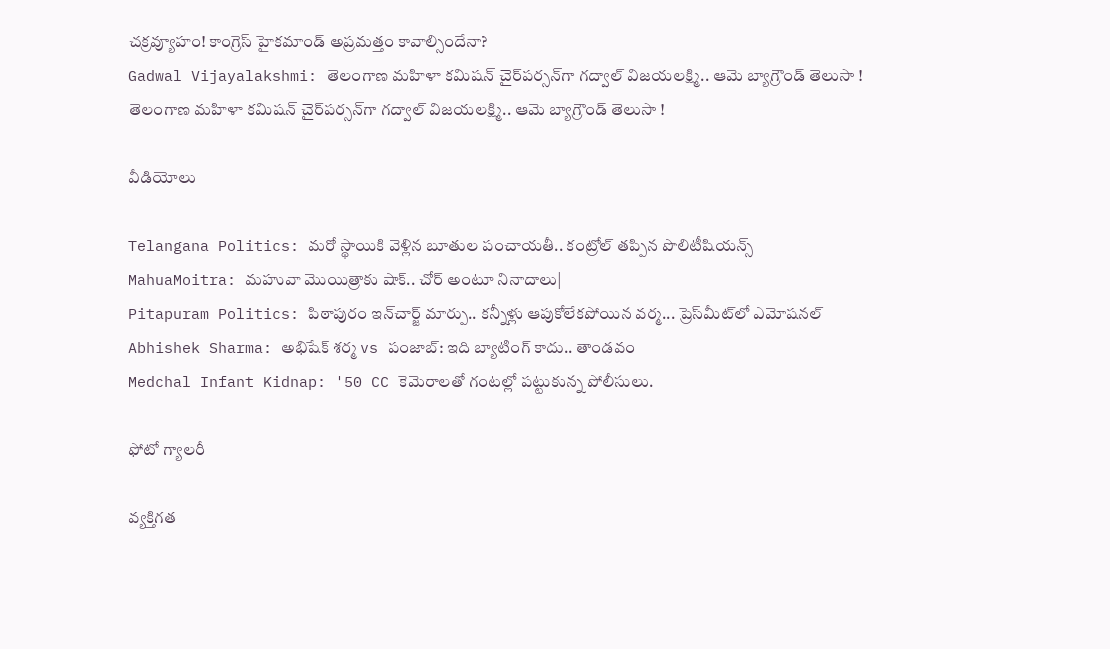చక్రవ్యూహం! కాంగ్రెస్ హైకమాండ్ అప్రమత్తం కావాల్సిందేనా?
Gadwal Vijayalakshmi: తెలంగాణ మహిళా కమిషన్ చైర్‌పర్సన్‌గా గద్వాల్ విజయలక్ష్మి.. ఆమె బ్యాగ్రౌండ్ తెలుసా !
తెలంగాణ మహిళా కమిషన్ చైర్‌పర్సన్‌గా గద్వాల్ విజయలక్ష్మి.. ఆమె బ్యాగ్రౌండ్ తెలుసా !

వీడియోలు

Telangana Politics: మరో స్థాయికి వెళ్లిన బూతుల పంచాయతీ.. కంట్రోల్ తప్పిన పొలిటీషియన్స్
MahuaMoitra: మహువా మొయిత్రాకు షాక్.. చోర్ అంటూ నినాదాలు|
Pitapuram Politics: పిఠాపురం ఇన్‌చార్జ్ మార్పు.. కన్నీళ్లు ఆపుకోలేకపోయిన వర్మ... ప్రెస్‌మీట్‌లో ఎమోషనల్
Abhishek Sharma: అభిషేక్ శర్మ vs పంజాబ్: ఇది బ్యాటింగ్ కాదు.. తాండవం
Medchal Infant Kidnap: '50 CC కెమెరాలతో గంటల్లో పట్టుకున్న పోలీసులు.

ఫోటో గ్యాలరీ

వ్యక్తిగత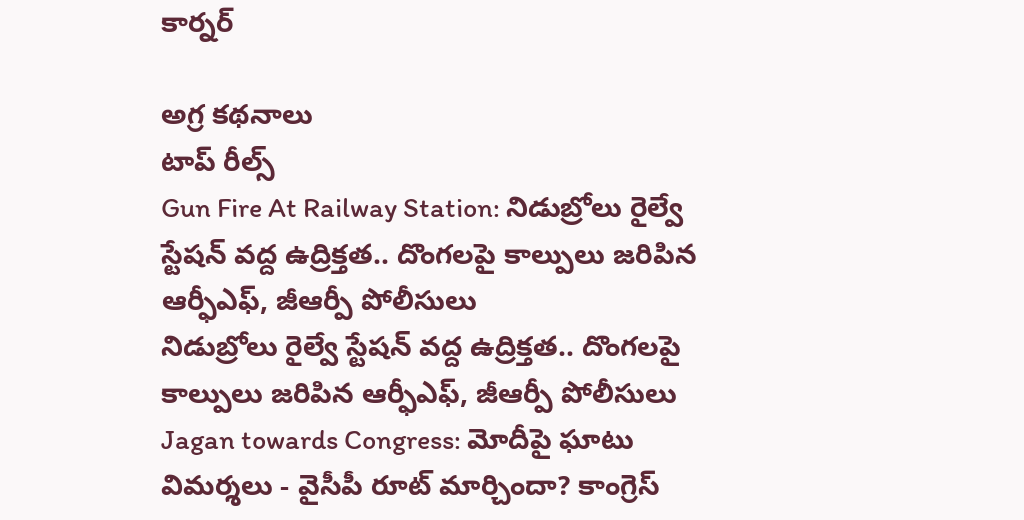కార్నర్

అగ్ర కథనాలు
టాప్ రీల్స్
Gun Fire At Railway Station: నిడుబ్రోలు రైల్వే స్టేషన్ వద్ద ఉద్రిక్తత.. దొంగలపై కాల్పులు జరిపిన ఆర్ఫీఎఫ్, జీఆర్పీ పోలీసులు
నిడుబ్రోలు రైల్వే స్టేషన్ వద్ద ఉద్రిక్తత.. దొంగలపై కాల్పులు జరిపిన ఆర్ఫీఎఫ్, జీఆర్పీ పోలీసులు
Jagan towards Congress: మోదీపై ఘాటు విమర్శలు - వైసీపీ రూట్ మార్చిందా? కాంగ్రెస్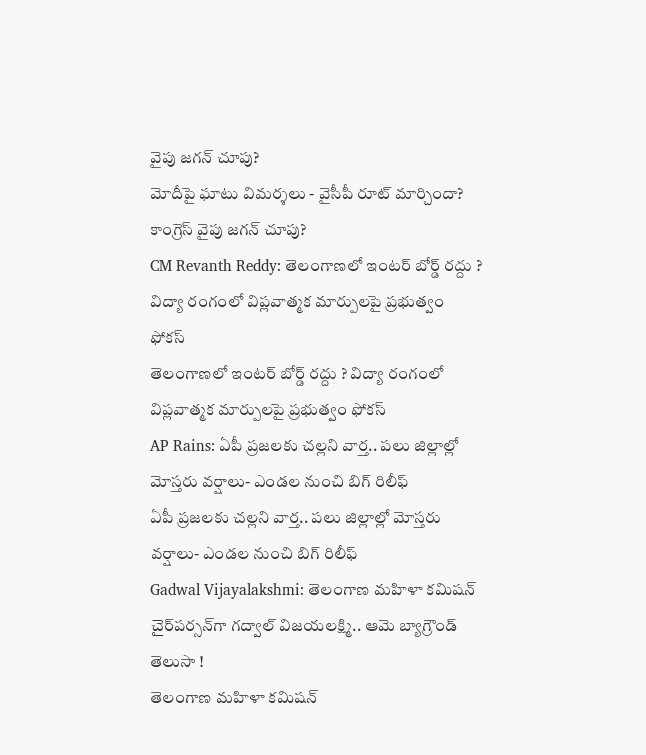వైపు జగన్ చూపు?
మోదీపై ఘాటు విమర్శలు - వైసీపీ రూట్ మార్చిందా? కాంగ్రెస్ వైపు జగన్ చూపు?
CM Revanth Reddy: తెలంగాణలో ఇంటర్ బోర్డ్ రద్దు ? విద్యా రంగంలో విప్లవాత్మక మార్పులపై ప్రభుత్వం ఫోకస్
తెలంగాణలో ఇంటర్ బోర్డ్ రద్దు ? విద్యా రంగంలో విప్లవాత్మక మార్పులపై ప్రభుత్వం ఫోకస్
AP Rains: ఏపీ ప్రజలకు చల్లని వార్త.. పలు జిల్లాల్లో మోస్తరు వర్షాలు- ఎండల నుంచి బిగ్ రిలీఫ్
ఏపీ ప్రజలకు చల్లని వార్త.. పలు జిల్లాల్లో మోస్తరు వర్షాలు- ఎండల నుంచి బిగ్ రిలీఫ్
Gadwal Vijayalakshmi: తెలంగాణ మహిళా కమిషన్ చైర్‌పర్సన్‌గా గద్వాల్ విజయలక్ష్మి.. ఆమె బ్యాగ్రౌండ్ తెలుసా !
తెలంగాణ మహిళా కమిషన్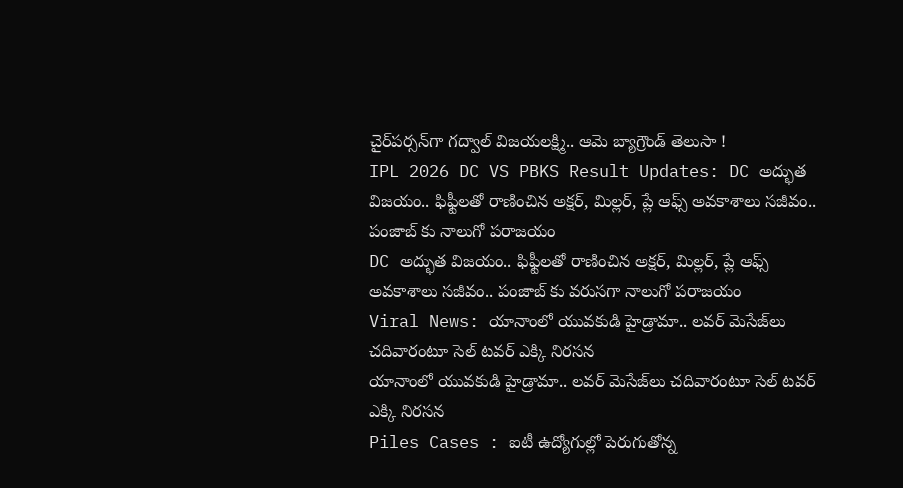చైర్‌పర్సన్‌గా గద్వాల్ విజయలక్ష్మి.. ఆమె బ్యాగ్రౌండ్ తెలుసా !
IPL 2026 DC VS PBKS Result Updates: DC అద్భుత విజ‌యం.. ఫిఫ్టీల‌తో రాణించిన అక్ష‌ర్, మిల్ల‌ర్, ప్లే ఆఫ్స్ అవ‌కాశాలు స‌జీవం.. పంజాబ్ కు నాలుగో ప‌రాజ‌యం
DC అద్భుత విజ‌యం.. ఫిఫ్టీల‌తో రాణించిన అక్ష‌ర్, మిల్ల‌ర్, ప్లే ఆఫ్స్ అవ‌కాశాలు స‌జీవం.. పంజాబ్ కు వరుసగా నాలుగో ప‌రాజ‌యం
Viral News: యానాంలో యువకుడి హైడ్రామా.. లవర్ మెసేజ్‌లు చదివారంటూ సెల్ టవర్ ఎక్కి నిరసన
యానాంలో యువకుడి హైడ్రామా.. లవర్ మెసేజ్‌లు చదివారంటూ సెల్ టవర్ ఎక్కి నిరసన
Piles Cases : ఐటీ ఉద్యోగుల్లో పెరుగుతోన్న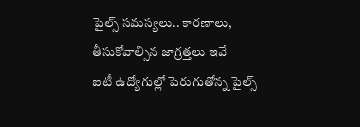పైల్స్ సమస్యలు.. కారణాలు, తీసుకోవాల్సిన జాగ్రత్తలు ఇవే
ఐటీ ఉద్యోగుల్లో పెరుగుతోన్న పైల్స్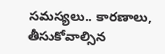సమస్యలు.. కారణాలు, తీసుకోవాల్సిన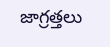జాగ్రత్తలు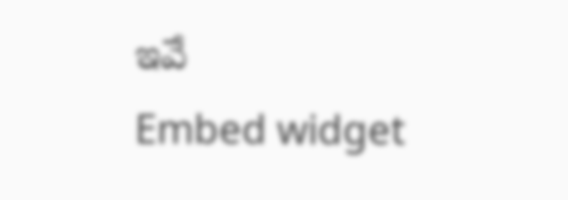ఇవే
Embed widget